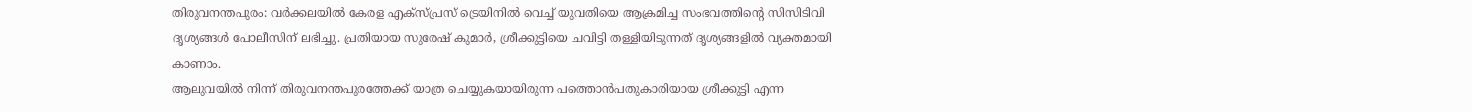തിരുവനന്തപുരം: വർക്കലയിൽ കേരള എക്സ്പ്രസ് ട്രെയിനിൽ വെച്ച് യുവതിയെ ആക്രമിച്ച സംഭവത്തിൻ്റെ സിസിടിവി ദൃശ്യങ്ങൾ പോലീസിന് ലഭിച്ചു. പ്രതിയായ സുരേഷ് കുമാർ, ശ്രീക്കുട്ടിയെ ചവിട്ടി തള്ളിയിടുന്നത് ദൃശ്യങ്ങളിൽ വ്യക്തമായി കാണാം.
ആലുവയിൽ നിന്ന് തിരുവനന്തപുരത്തേക്ക് യാത്ര ചെയ്യുകയായിരുന്ന പത്തൊൻപതുകാരിയായ ശ്രീക്കുട്ടി എന്ന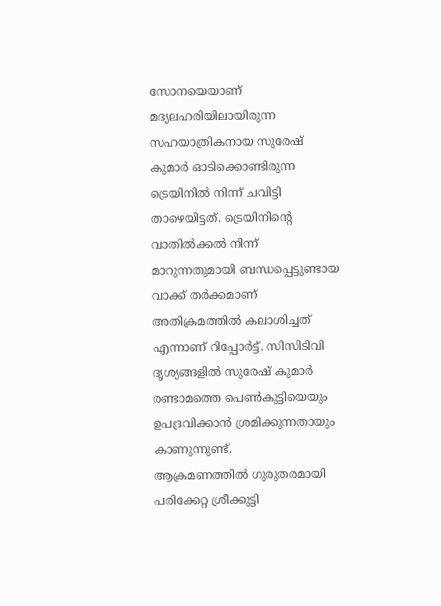സോനയെയാണ് മദ്യലഹരിയിലായിരുന്ന സഹയാത്രികനായ സുരേഷ് കുമാർ ഓടിക്കൊണ്ടിരുന്ന ട്രെയിനിൽ നിന്ന് ചവിട്ടി താഴെയിട്ടത്. ട്രെയിനിൻ്റെ വാതിൽക്കൽ നിന്ന് മാറുന്നതുമായി ബന്ധപ്പെട്ടുണ്ടായ വാക്ക് തർക്കമാണ് അതിക്രമത്തിൽ കലാശിച്ചത് എന്നാണ് റിപ്പോർട്ട്. സിസിടിവി ദൃശ്യങ്ങളിൽ സുരേഷ് കുമാർ രണ്ടാമത്തെ പെൺകുട്ടിയെയും ഉപദ്രവിക്കാൻ ശ്രമിക്കുന്നതായും കാണുന്നുണ്ട്.
ആക്രമണത്തിൽ ഗുരുതരമായി പരിക്കേറ്റ ശ്രീക്കുട്ടി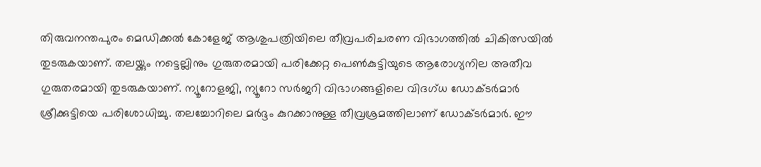തിരുവനന്തപുരം മെഡിക്കൽ കോളേജ് ആശുപത്രിയിലെ തീവ്രപരിചരണ വിഭാഗത്തിൽ ചികിത്സയിൽ തുടരുകയാണ്. തലയ്ക്കും നട്ടെല്ലിനും ഗുരുതരമായി പരിക്കേറ്റ പെൺകുട്ടിയുടെ ആരോഗ്യനില അതീവ ഗുരുതരമായി തുടരുകയാണ്. ന്യൂറോളജി, ന്യൂറോ സർജറി വിഭാഗങ്ങളിലെ വിദഗ്ധ ഡോക്ടർമാർ ശ്രീക്കുട്ടിയെ പരിശോധിച്ചു. തലച്ചോറിലെ മർദ്ദം കുറക്കാനുള്ള തീവ്രശ്രമത്തിലാണ് ഡോക്ടർമാർ. ഈ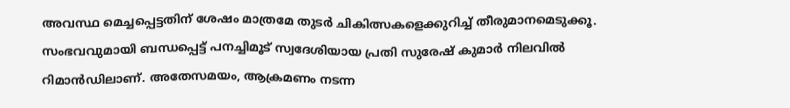അവസ്ഥ മെച്ചപ്പെട്ടതിന് ശേഷം മാത്രമേ തുടർ ചികിത്സകളെക്കുറിച്ച് തീരുമാനമെടുക്കൂ.
സംഭവവുമായി ബന്ധപ്പെട്ട് പനച്ചിമൂട് സ്വദേശിയായ പ്രതി സുരേഷ് കുമാർ നിലവിൽ റിമാൻഡിലാണ്. അതേസമയം, ആക്രമണം നടന്ന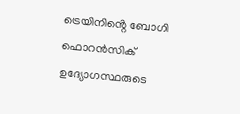ട്രെയിനിൻ്റെ ബോഗി ഫൊറൻസിക് ഉദ്യോഗസ്ഥരുടെ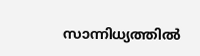സാന്നിധ്യത്തിൽ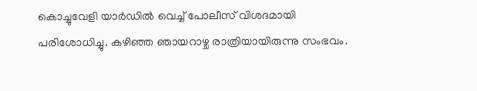കൊച്ചുവേളി യാർഡിൽ വെച്ച് പോലീസ് വിശദമായി പരിശോധിച്ചു. കഴിഞ്ഞ ഞായറാഴ്ച രാത്രിയായിരുന്നു സംഭവം.